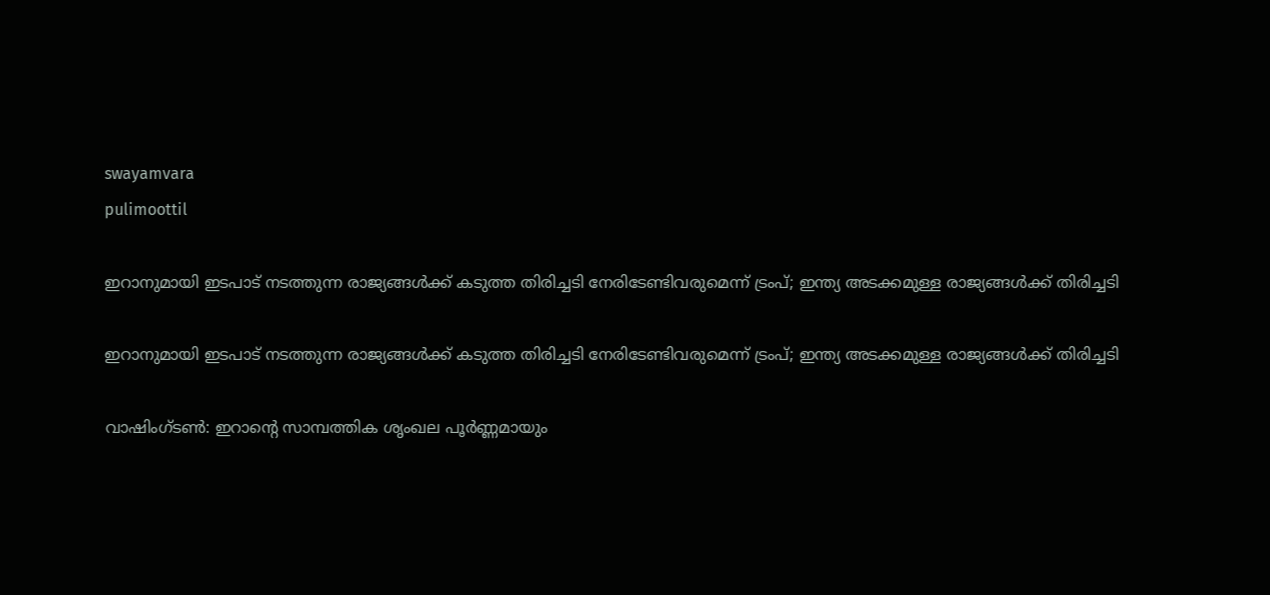swayamvara
pulimoottil

ഇറാനുമായി ഇടപാട് നടത്തുന്ന രാജ്യങ്ങൾക്ക് കടുത്ത തിരിച്ചടി നേരിടേണ്ടിവരുമെന്ന് ട്രംപ്; ഇന്ത്യ അടക്കമുള്ള രാജ്യങ്ങൾക്ക് തിരിച്ചടി

ഇറാനുമായി ഇടപാട് നടത്തുന്ന രാജ്യങ്ങൾക്ക് കടുത്ത തിരിച്ചടി നേരിടേണ്ടിവരുമെന്ന് ട്രംപ്; ഇന്ത്യ അടക്കമുള്ള രാജ്യങ്ങൾക്ക് തിരിച്ചടി

വാഷിംഗ്ടൺ: ഇറാന്റെ സാമ്പത്തിക ശൃംഖല പൂർണ്ണമായും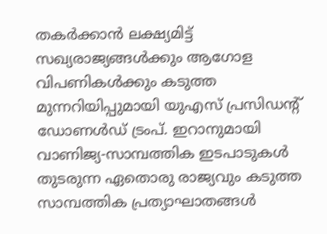തകർക്കാൻ ലക്ഷ്യമിട്ട് സഖ്യരാജ്യങ്ങൾക്കും ആഗോള വിപണികൾക്കും കടുത്ത മുന്നറിയിപ്പുമായി യുഎസ് പ്രസിഡന്‍റ് ഡോണൾഡ് ട്രംപ്. ഇറാനുമായി വാണിജ്യ-സാമ്പത്തിക ഇടപാടുകൾ തുടരുന്ന ഏതൊരു രാജ്യവും കടുത്ത സാമ്പത്തിക പ്രത്യാഘാതങ്ങൾ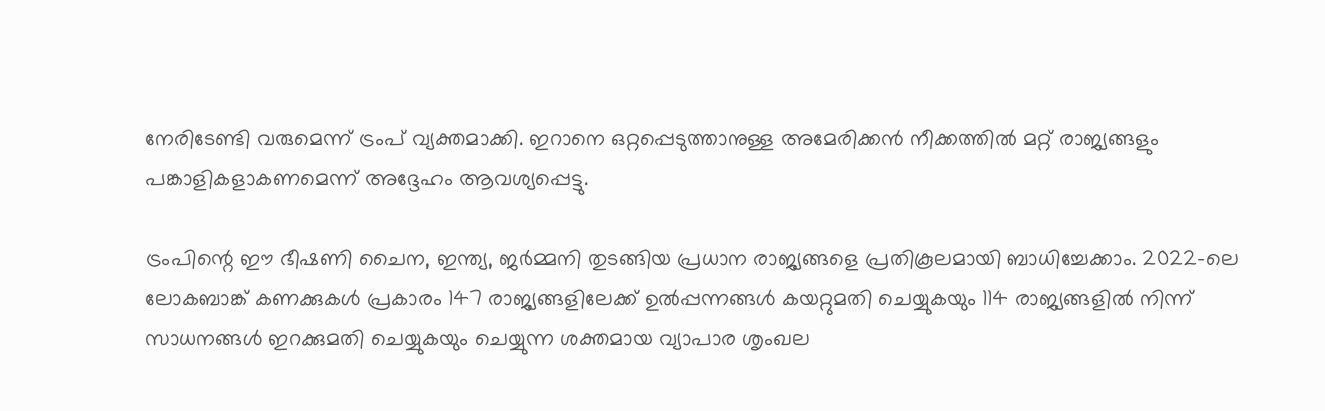നേരിടേണ്ടി വരുമെന്ന് ട്രംപ് വ്യക്തമാക്കി. ഇറാനെ ഒറ്റപ്പെടുത്താനുള്ള അമേരിക്കൻ നീക്കത്തിൽ മറ്റ് രാജ്യങ്ങളും പങ്കാളികളാകണമെന്ന് അദ്ദേഹം ആവശ്യപ്പെട്ടു.

ട്രംപിന്റെ ഈ ഭീഷണി ചൈന, ഇന്ത്യ, ജർമ്മനി തുടങ്ങിയ പ്രധാന രാജ്യങ്ങളെ പ്രതികൂലമായി ബാധിച്ചേക്കാം. 2022-ലെ ലോകബാങ്ക് കണക്കുകൾ പ്രകാരം 147 രാജ്യങ്ങളിലേക്ക് ഉൽപ്പന്നങ്ങൾ കയറ്റുമതി ചെയ്യുകയും 114 രാജ്യങ്ങളിൽ നിന്ന് സാധനങ്ങൾ ഇറക്കുമതി ചെയ്യുകയും ചെയ്യുന്ന ശക്തമായ വ്യാപാര ശൃംഖല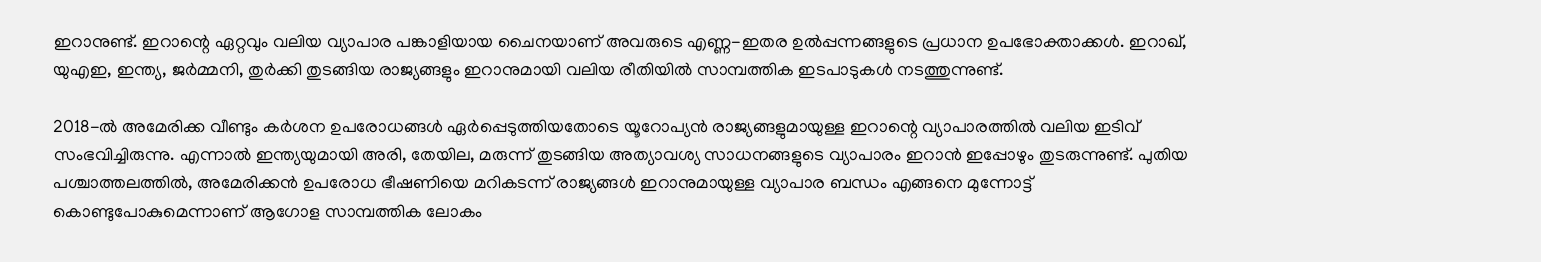ഇറാനുണ്ട്. ഇറാന്റെ ഏറ്റവും വലിയ വ്യാപാര പങ്കാളിയായ ചൈനയാണ് അവരുടെ എണ്ണ-ഇതര ഉൽപ്പന്നങ്ങളുടെ പ്രധാന ഉപഭോക്താക്കൾ. ഇറാഖ്, യുഎഇ, ഇന്ത്യ, ജർമ്മനി, തുർക്കി തുടങ്ങിയ രാജ്യങ്ങളും ഇറാനുമായി വലിയ രീതിയിൽ സാമ്പത്തിക ഇടപാടുകൾ നടത്തുന്നുണ്ട്.

2018-ൽ അമേരിക്ക വീണ്ടും കർശന ഉപരോധങ്ങൾ ഏർപ്പെടുത്തിയതോടെ യൂറോപ്യൻ രാജ്യങ്ങളുമായുള്ള ഇറാന്റെ വ്യാപാരത്തിൽ വലിയ ഇടിവ് സംഭവിച്ചിരുന്നു. എന്നാൽ ഇന്ത്യയുമായി അരി, തേയില, മരുന്ന് തുടങ്ങിയ അത്യാവശ്യ സാധനങ്ങളുടെ വ്യാപാരം ഇറാൻ ഇപ്പോഴും തുടരുന്നുണ്ട്. പുതിയ പശ്ചാത്തലത്തിൽ, അമേരിക്കൻ ഉപരോധ ഭീഷണിയെ മറികടന്ന് രാജ്യങ്ങൾ ഇറാനുമായുള്ള വ്യാപാര ബന്ധം എങ്ങനെ മുന്നോട്ട് കൊണ്ടുപോകുമെന്നാണ് ആഗോള സാമ്പത്തിക ലോകം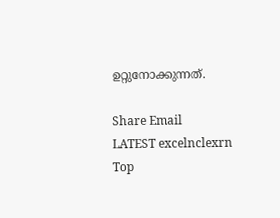ഉറ്റുനോക്കുന്നത്.

Share Email
LATEST excelnclexrn
Top